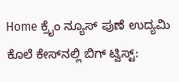Home ಕ್ರೈಂ ನ್ಯೂಸ್ ಪುಣೆ ಉದ್ಯಮಿ ಕೊಲೆ ಕೇಸ್‌ನಲ್ಲಿ ಬಿಗ್ ಟ್ವಿಸ್ಟ್: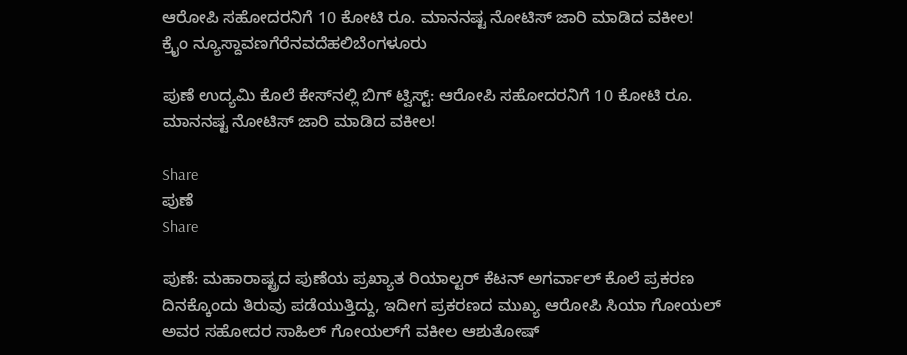ಆರೋಪಿ ಸಹೋದರನಿಗೆ 10 ಕೋಟಿ ರೂ. ಮಾನನಷ್ಟ ನೋಟಿಸ್ ಜಾರಿ ಮಾಡಿದ ವಕೀಲ!
ಕ್ರೈಂ ನ್ಯೂಸ್ದಾವಣಗೆರೆನವದೆಹಲಿಬೆಂಗಳೂರು

ಪುಣೆ ಉದ್ಯಮಿ ಕೊಲೆ ಕೇಸ್‌ನಲ್ಲಿ ಬಿಗ್ ಟ್ವಿಸ್ಟ್: ಆರೋಪಿ ಸಹೋದರನಿಗೆ 10 ಕೋಟಿ ರೂ. ಮಾನನಷ್ಟ ನೋಟಿಸ್ ಜಾರಿ ಮಾಡಿದ ವಕೀಲ!

Share
ಪುಣೆ
Share

ಪುಣೆ: ಮಹಾರಾಷ್ಟ್ರದ ಪುಣೆಯ ಪ್ರಖ್ಯಾತ ರಿಯಾಲ್ಟರ್ ಕೆಟನ್ ಅಗರ್ವಾಲ್ ಕೊಲೆ ಪ್ರಕರಣ ದಿನಕ್ಕೊಂದು ತಿರುವು ಪಡೆಯುತ್ತಿದ್ದು, ಇದೀಗ ಪ್ರಕರಣದ ಮುಖ್ಯ ಆರೋಪಿ ಸಿಯಾ ಗೋಯಲ್ ಅವರ ಸಹೋದರ ಸಾಹಿಲ್ ಗೋಯಲ್‌ಗೆ ವಕೀಲ ಆಶುತೋಷ್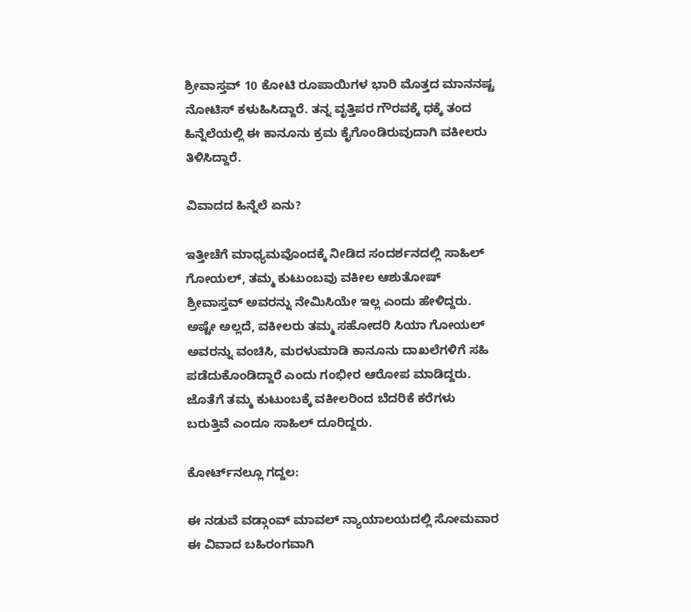ಶ್ರೀವಾಸ್ತವ್ 10 ಕೋಟಿ ರೂಪಾಯಿಗಳ ಭಾರಿ ಮೊತ್ತದ ಮಾನನಷ್ಟ ನೋಟಿಸ್ ಕಳುಹಿಸಿದ್ದಾರೆ. ತನ್ನ ವೃತ್ತಿಪರ ಗೌರವಕ್ಕೆ ಧಕ್ಕೆ ತಂದ ಹಿನ್ನೆಲೆಯಲ್ಲಿ ಈ ಕಾನೂನು ಕ್ರಮ ಕೈಗೊಂಡಿರುವುದಾಗಿ ವಕೀಲರು ತಿಳಿಸಿದ್ದಾರೆ.

ವಿವಾದದ ಹಿನ್ನೆಲೆ ಏನು?

ಇತ್ತೀಚೆಗೆ ಮಾಧ್ಯಮವೊಂದಕ್ಕೆ ನೀಡಿದ ಸಂದರ್ಶನದಲ್ಲಿ ಸಾಹಿಲ್ ಗೋಯಲ್, ತಮ್ಮ ಕುಟುಂಬವು ವಕೀಲ ಆಶುತೋಷ್ ಶ್ರೀವಾಸ್ತವ್ ಅವರನ್ನು ನೇಮಿಸಿಯೇ ಇಲ್ಲ ಎಂದು ಹೇಳಿದ್ದರು. ಅಷ್ಟೇ ಅಲ್ಲದೆ, ವಕೀಲರು ತಮ್ಮ ಸಹೋದರಿ ಸಿಯಾ ಗೋಯಲ್ ಅವರನ್ನು ವಂಚಿಸಿ, ಮರಳುಮಾಡಿ ಕಾನೂನು ದಾಖಲೆಗಳಿಗೆ ಸಹಿ ಪಡೆದುಕೊಂಡಿದ್ದಾರೆ ಎಂದು ಗಂಭೀರ ಆರೋಪ ಮಾಡಿದ್ದರು. ಜೊತೆಗೆ ತಮ್ಮ ಕುಟುಂಬಕ್ಕೆ ವಕೀಲರಿಂದ ಬೆದರಿಕೆ ಕರೆಗಳು ಬರುತ್ತಿವೆ ಎಂದೂ ಸಾಹಿಲ್ ದೂರಿದ್ದರು.

ಕೋರ್ಟ್‌ನಲ್ಲೂ ಗದ್ದಲ:

ಈ ನಡುವೆ ವಡ್ಗಾಂವ್ ಮಾವಲ್ ನ್ಯಾಯಾಲಯದಲ್ಲಿ ಸೋಮವಾರ ಈ ವಿವಾದ ಬಹಿರಂಗವಾಗಿ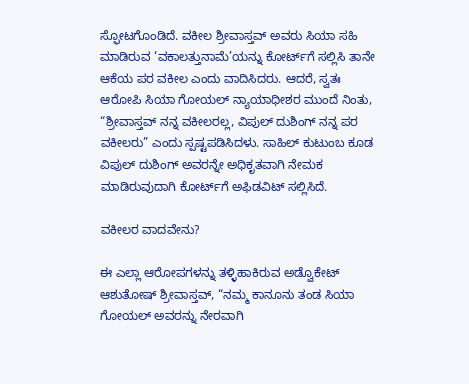ಸ್ಫೋಟಗೊಂಡಿದೆ. ವಕೀಲ ಶ್ರೀವಾಸ್ತವ್ ಅವರು ಸಿಯಾ ಸಹಿ ಮಾಡಿರುವ ‘ವಕಾಲತ್ತುನಾಮೆ’ಯನ್ನು ಕೋರ್ಟ್‌ಗೆ ಸಲ್ಲಿಸಿ ತಾನೇ ಆಕೆಯ ಪರ ವಕೀಲ ಎಂದು ವಾದಿಸಿದರು. ಆದರೆ, ಸ್ವತಃ ಆರೋಪಿ ಸಿಯಾ ಗೋಯಲ್ ನ್ಯಾಯಾಧೀಶರ ಮುಂದೆ ನಿಂತು, “ಶ್ರೀವಾಸ್ತವ್ ನನ್ನ ವಕೀಲರಲ್ಲ, ವಿಪುಲ್ ದುಶಿಂಗ್ ನನ್ನ ಪರ ವಕೀಲರು” ಎಂದು ಸ್ಪಷ್ಟಪಡಿಸಿದಳು. ಸಾಹಿಲ್ ಕುಟುಂಬ ಕೂಡ ವಿಪುಲ್ ದುಶಿಂಗ್ ಅವರನ್ನೇ ಅಧಿಕೃತವಾಗಿ ನೇಮಕ ಮಾಡಿರುವುದಾಗಿ ಕೋರ್ಟ್‌ಗೆ ಅಫಿಡವಿಟ್ ಸಲ್ಲಿಸಿದೆ.

ವಕೀಲರ ವಾದವೇನು?

ಈ ಎಲ್ಲಾ ಆರೋಪಗಳನ್ನು ತಳ್ಳಿಹಾಕಿರುವ ಅಡ್ವೊಕೇಟ್ ಆಶುತೋಷ್ ಶ್ರೀವಾಸ್ತವ್, “ನಮ್ಮ ಕಾನೂನು ತಂಡ ಸಿಯಾ ಗೋಯಲ್ ಅವರನ್ನು ನೇರವಾಗಿ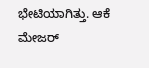ಭೇಟಿಯಾಗಿತ್ತು. ಆಕೆ ಮೇಜರ್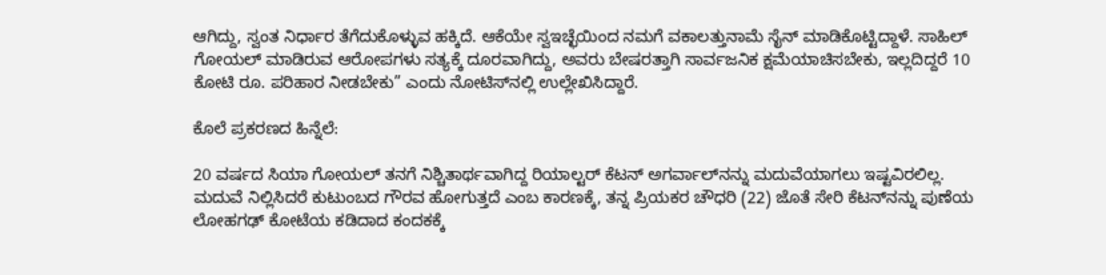ಆಗಿದ್ದು, ಸ್ವಂತ ನಿರ್ಧಾರ ತೆಗೆದುಕೊಳ್ಳುವ ಹಕ್ಕಿದೆ. ಆಕೆಯೇ ಸ್ವಇಚ್ಛೆಯಿಂದ ನಮಗೆ ವಕಾಲತ್ತುನಾಮೆ ಸೈನ್ ಮಾಡಿಕೊಟ್ಟಿದ್ದಾಳೆ. ಸಾಹಿಲ್ ಗೋಯಲ್ ಮಾಡಿರುವ ಆರೋಪಗಳು ಸತ್ಯಕ್ಕೆ ದೂರವಾಗಿದ್ದು, ಅವರು ಬೇಷರತ್ತಾಗಿ ಸಾರ್ವಜನಿಕ ಕ್ಷಮೆಯಾಚಿಸಬೇಕು, ಇಲ್ಲದಿದ್ದರೆ 10 ಕೋಟಿ ರೂ. ಪರಿಹಾರ ನೀಡಬೇಕು” ಎಂದು ನೋಟಿಸ್‌ನಲ್ಲಿ ಉಲ್ಲೇಖಿಸಿದ್ದಾರೆ.

ಕೊಲೆ ಪ್ರಕರಣದ ಹಿನ್ನೆಲೆ:

20 ವರ್ಷದ ಸಿಯಾ ಗೋಯಲ್ ತನಗೆ ನಿಶ್ಚಿತಾರ್ಥವಾಗಿದ್ದ ರಿಯಾಲ್ಟರ್ ಕೆಟನ್ ಅಗರ್ವಾಲ್‌ನನ್ನು ಮದುವೆಯಾಗಲು ಇಷ್ಟವಿರಲಿಲ್ಲ. ಮದುವೆ ನಿಲ್ಲಿಸಿದರೆ ಕುಟುಂಬದ ಗೌರವ ಹೋಗುತ್ತದೆ ಎಂಬ ಕಾರಣಕ್ಕೆ, ತನ್ನ ಪ್ರಿಯಕರ ಚೌಧರಿ (22) ಜೊತೆ ಸೇರಿ ಕೆಟನ್‌ನನ್ನು ಪುಣೆಯ ಲೋಹಗಢ್ ಕೋಟೆಯ ಕಡಿದಾದ ಕಂದಕಕ್ಕೆ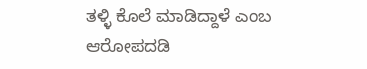ತಳ್ಳಿ ಕೊಲೆ ಮಾಡಿದ್ದಾಳೆ ಎಂಬ ಆರೋಪದಡಿ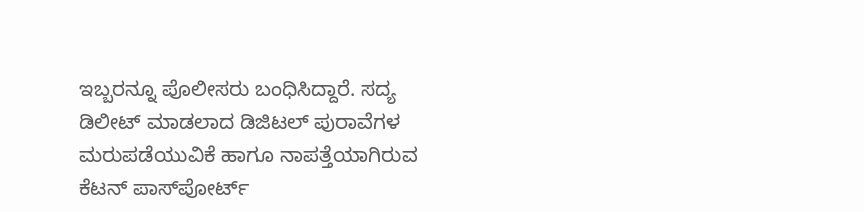ಇಬ್ಬರನ್ನೂ ಪೊಲೀಸರು ಬಂಧಿಸಿದ್ದಾರೆ. ಸದ್ಯ ಡಿಲೀಟ್ ಮಾಡಲಾದ ಡಿಜಿಟಲ್ ಪುರಾವೆಗಳ ಮರುಪಡೆಯುವಿಕೆ ಹಾಗೂ ನಾಪತ್ತೆಯಾಗಿರುವ ಕೆಟನ್ ಪಾಸ್‌ಪೋರ್ಟ್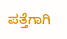ಪತ್ತೆಗಾಗಿ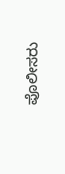ಪೊಲೀಸರು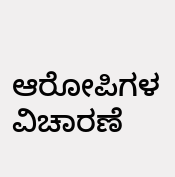ಆರೋಪಿಗಳ ವಿಚಾರಣೆ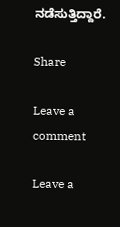ನಡೆಸುತ್ತಿದ್ದಾರೆ.

Share

Leave a comment

Leave a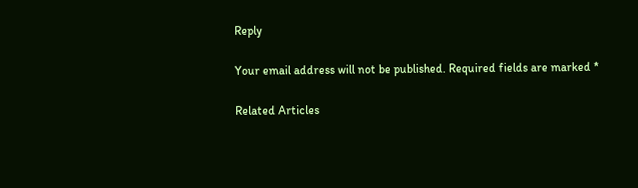Reply

Your email address will not be published. Required fields are marked *

Related Articles